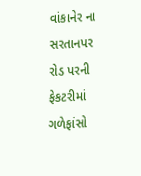વાંકાનેર ના સરતાનપર રોડ પરની ફેકટરીમાં ગળેફાંસો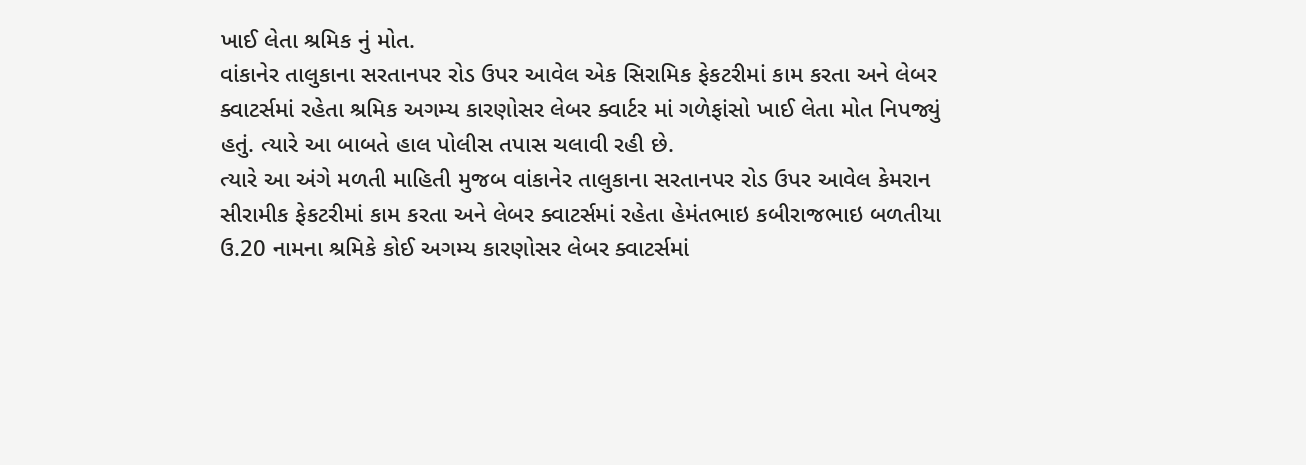ખાઈ લેતા શ્રમિક નું મોત.
વાંકાનેર તાલુકાના સરતાનપર રોડ ઉપર આવેલ એક સિરામિક ફેકટરીમાં કામ કરતા અને લેબર ક્વાટર્સમાં રહેતા શ્રમિક અગમ્ય કારણોસર લેબર ક્વાર્ટર માં ગળેફાંસો ખાઈ લેતા મોત નિપજ્યું હતું. ત્યારે આ બાબતે હાલ પોલીસ તપાસ ચલાવી રહી છે.
ત્યારે આ અંગે મળતી માહિતી મુજબ વાંકાનેર તાલુકાના સરતાનપર રોડ ઉપર આવેલ કેમરાન સીરામીક ફેકટરીમાં કામ કરતા અને લેબર ક્વાટર્સમાં રહેતા હેમંતભાઇ કબીરાજભાઇ બળતીયા ઉ.20 નામના શ્રમિકે કોઈ અગમ્ય કારણોસર લેબર ક્વાટર્સમાં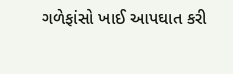ગળેફાંસો ખાઈ આપઘાત કરી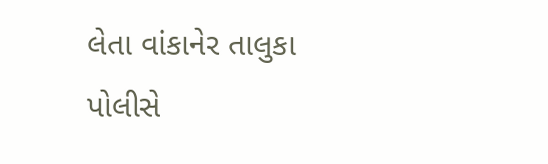લેતા વાંકાનેર તાલુકા પોલીસે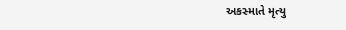અકસ્માતે મૃત્યુ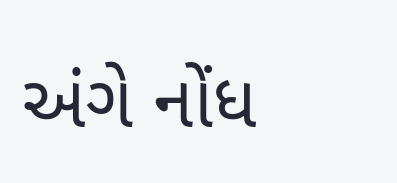અંગે નોંધ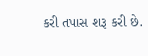કરી તપાસ શરૂ કરી છે.